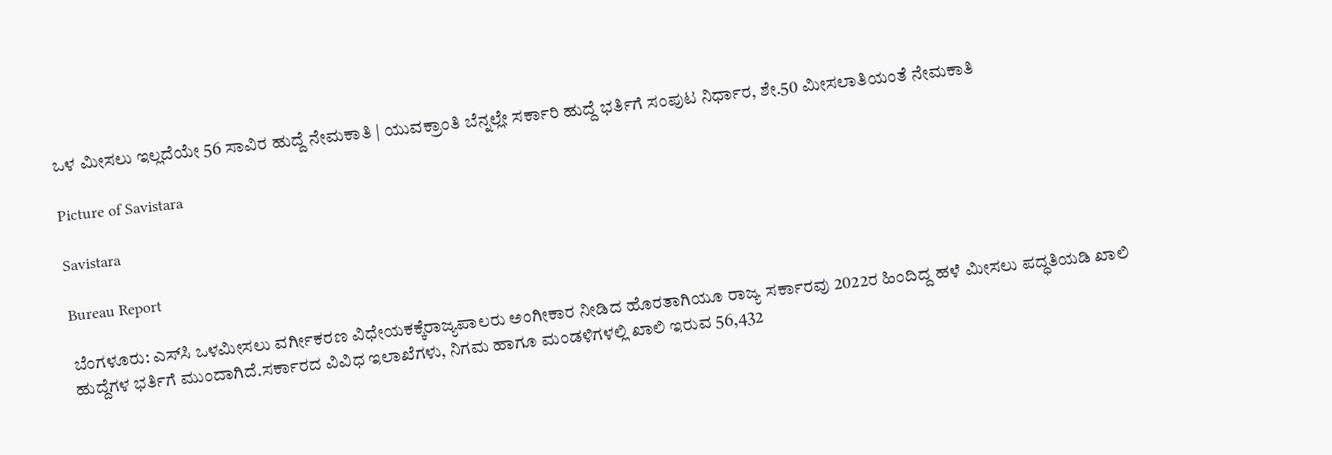ಒಳ ಮೀಸಲು ಇಲ್ಲದೆಯೇ 56 ಸಾವಿರ ಹುದ್ದೆ ನೇಮಕಾತಿ | ಯುವಕ್ರಾಂತಿ ಬೆನ್ನಲ್ಲೇ ಸರ್ಕಾರಿ ಹುದ್ದೆ ಭರ್ತಿಗೆ ಸಂಪುಟ ನಿರ್ಧಾರ, ಶೇ.50 ಮೀಸಲಾತಿಯಂತೆ ನೇಮಕಾತಿ

Picture of Savistara

Savistara

Bureau Report

ಬೆಂಗಳೂರು: ಎಸ್‌ಸಿ ಒಳಮೀಸಲು ವರ್ಗೀಕರಣ ವಿಧೇಯಕಕ್ಕೆರಾಜ್ಯಪಾಲರು ಅಂಗೀಕಾರ ನೀಡಿದ ಹೊರತಾಗಿಯೂ ರಾಜ್ಯ ಸರ್ಕಾರವು 2022ರ ಹಿಂದಿದ್ದ ಹಳೆ ಮೀಸಲು ಪದ್ಧತಿಯಡಿ ಖಾಲಿ ಹುದ್ದೆಗಳ ಭರ್ತಿಗೆ ಮುಂದಾಗಿದೆ.ಸರ್ಕಾರದ ವಿವಿಧ ಇಲಾಖೆಗಳು, ನಿಗಮ ಹಾಗೂ ಮಂಡಳಿಗಳಲ್ಲಿ ಖಾಲಿ ಇರುವ 56,432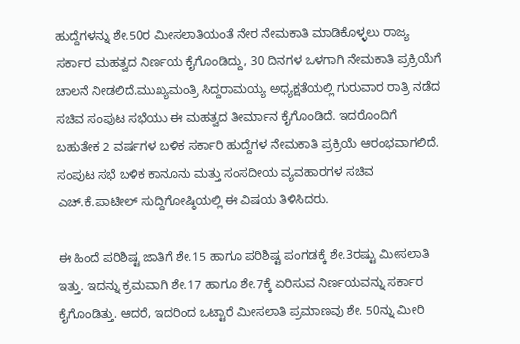ಹುದ್ದೆಗಳನ್ನು ಶೇ.50ರ ಮೀಸಲಾತಿಯಂತೆ ನೇರ ನೇಮಕಾತಿ ಮಾಡಿಕೊಳ್ಳಲು ರಾಜ್ಯ ಸರ್ಕಾರ ಮಹತ್ವದ ನಿರ್ಣಯ ಕೈಗೊಂಡಿದ್ದು, 30 ದಿನಗಳ ಒಳಗಾಗಿ ನೇಮಕಾತಿ ಪ್ರಕ್ರಿಯೆಗೆ ಚಾಲನೆ ನೀಡಲಿದೆ.ಮುಖ್ಯಮಂತ್ರಿ ಸಿದ್ದರಾಮಯ್ಯ ಅಧ್ಯಕ್ಷತೆಯಲ್ಲಿ ಗುರುವಾರ ರಾತ್ರಿ ನಡೆದ ಸಚಿವ ಸಂಪುಟ ಸಭೆಯು ಈ ಮಹತ್ವದ ತೀರ್ಮಾನ ಕೈಗೊಂಡಿದೆ. ಇದರೊಂದಿಗೆ ಬಹುತೇಕ 2 ವರ್ಷಗಳ ಬಳಿಕ ಸರ್ಕಾರಿ ಹುದ್ದೆಗಳ ನೇಮಕಾತಿ ಪ್ರಕ್ರಿಯೆ ಆರಂಭವಾಗಲಿದೆ. ಸಂಪುಟ ಸಭೆ ಬಳಿಕ ಕಾನೂನು ಮತ್ತು ಸಂಸದೀಯ ವ್ಯವಹಾರಗಳ ಸಚಿವ ಎಚ್.ಕೆ.ಪಾಟೀಲ್ ಸುದ್ದಿಗೋಷ್ಠಿಯಲ್ಲಿ ಈ ವಿಷಯ ತಿಳಿಸಿದರು.

ಈ ಹಿಂದೆ ಪರಿಶಿಷ್ಟ ಜಾತಿಗೆ ಶೇ.15 ಹಾಗೂ ಪರಿಶಿಷ್ಟ ಪಂಗಡಕ್ಕೆ ಶೇ.3ರಷ್ಟು ಮೀಸಲಾತಿ ಇತ್ತು. ಇದನ್ನು ಕ್ರಮವಾಗಿ ಶೇ.17 ಹಾಗೂ ಶೇ.7ಕ್ಕೆ ಏರಿಸುವ ನಿರ್ಣಯವನ್ನು ಸರ್ಕಾರ ಕೈಗೊಂಡಿತ್ತು. ಆದರೆ, ಇದರಿಂದ ಒಟ್ಟಾರೆ ಮೀಸಲಾತಿ ಪ್ರಮಾಣವು ಶೇ. 50ನ್ನು ಮೀರಿ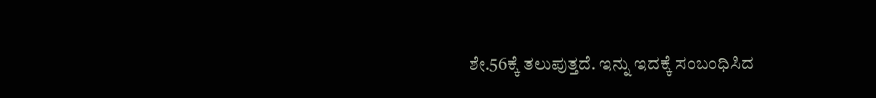ಶೇ.56ಕ್ಕೆ ತಲುಪುತ್ತದೆ. ಇನ್ನು ಇದಕ್ಕೆ ಸಂಬಂಧಿಸಿದ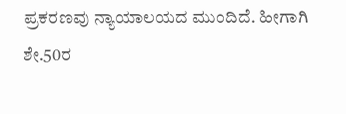ಪ್ರಕರಣವು ನ್ಯಾಯಾಲಯದ ಮುಂದಿದೆ. ಹೀಗಾಗಿ ಶೇ.50ರ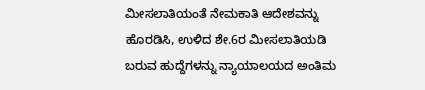ಮೀಸಲಾತಿಯಂತೆ ನೇಮಕಾತಿ ಆದೇಶವನ್ನು ಹೊರಡಿಸಿ, ಉಳಿದ ಶೇ.6ರ ಮೀಸಲಾತಿಯಡಿ ಬರುವ ಹುದ್ದೆಗಳನ್ನು ನ್ಯಾಯಾಲಯದ ಅಂತಿಮ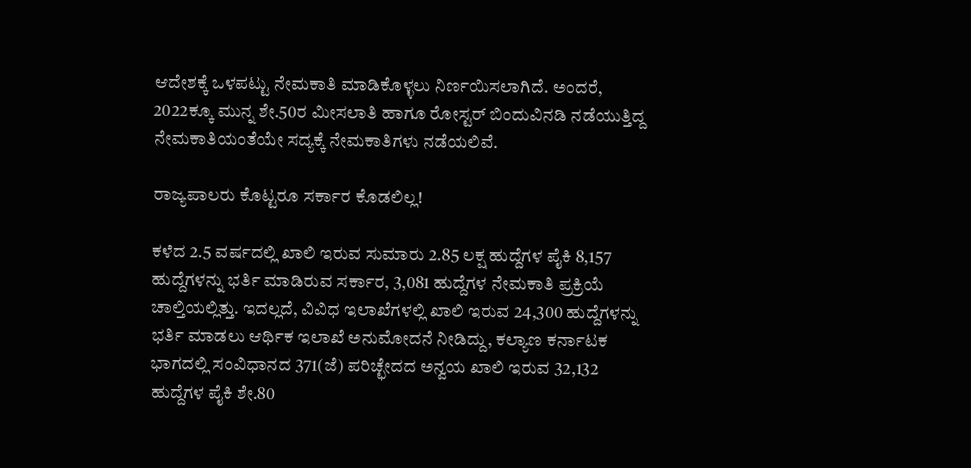ಆದೇಶಕ್ಕೆ ಒಳಪಟ್ಟು ನೇಮಕಾತಿ ಮಾಡಿಕೊಳ್ಳಲು ನಿರ್ಣಯಿಸಲಾಗಿದೆ. ಅಂದರೆ, 2022ಕ್ಕೂ ಮುನ್ನ ಶೇ.50ರ ಮೀಸಲಾತಿ ಹಾಗೂ ರೋಸ್ಟರ್ ಬಿಂದುವಿನಡಿ ನಡೆಯುತ್ತಿದ್ದ ನೇಮಕಾತಿಯಂತೆಯೇ ಸದ್ಯಕ್ಕೆ ನೇಮಕಾತಿಗಳು ನಡೆಯಲಿವೆ.

ರಾಜ್ಯಪಾಲರು ಕೊಟ್ಟರೂ ಸರ್ಕಾರ ಕೊಡಲಿಲ್ಲ!

ಕಳೆದ 2.5 ವರ್ಷದಲ್ಲಿ ಖಾಲಿ ಇರುವ ಸುಮಾರು 2.85 ಲಕ್ಷ ಹುದ್ದೆಗಳ ಪೈಕಿ 8,157 ಹುದ್ದೆಗಳನ್ನು ಭರ್ತಿ ಮಾಡಿರುವ ಸರ್ಕಾರ, 3,081 ಹುದ್ದೆಗಳ ನೇಮಕಾತಿ ಪ್ರಕ್ರಿಯೆ ಚಾಲ್ತಿಯಲ್ಲಿತ್ತು. ಇದಲ್ಲದೆ, ವಿವಿಧ ಇಲಾಖೆಗಳಲ್ಲಿ ಖಾಲಿ ಇರುವ 24,300 ಹುದ್ದೆಗಳನ್ನು ಭರ್ತಿ ಮಾಡಲು ಆರ್ಥಿಕ ಇಲಾಖೆ ಅನುಮೋದನೆ ನೀಡಿದ್ದು, ಕಲ್ಯಾಣ ಕರ್ನಾಟಕ ಭಾಗದಲ್ಲಿ ಸಂವಿಧಾನದ 371(ಜೆ) ಪರಿಚ್ಛೇದದ ಅನ್ವಯ ಖಾಲಿ ಇರುವ 32,132 ಹುದ್ದೆಗಳ ಪೈಕಿ ಶೇ.80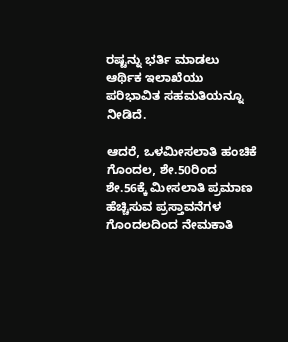ರಷ್ಟನ್ನು ಭರ್ತಿ ಮಾಡಲು ಆರ್ಥಿಕ ಇಲಾಖೆಯು ಪರಿಭಾವಿತ ಸಹಮತಿಯನ್ನೂ ನೀಡಿದೆ.

ಆದರೆ, ಒಳಮೀಸಲಾತಿ ಹಂಚಿಕೆ ಗೊಂದಲ, ಶೇ.50ರಿಂದ ಶೇ.56ಕ್ಕೆ ಮೀಸಲಾತಿ ಪ್ರಮಾಣ ಹೆಚ್ಚಿಸುವ ಪ್ರಸ್ತಾವನೆಗಳ ಗೊಂದಲದಿಂದ ನೇಮಕಾತಿ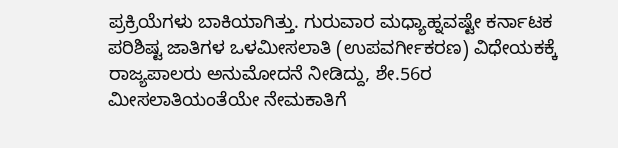ಪ್ರಕ್ರಿಯೆಗಳು ಬಾಕಿಯಾಗಿತ್ತು. ಗುರುವಾರ ಮಧ್ಯಾಹ್ನವಷ್ಟೇ ಕರ್ನಾಟಕ ಪರಿಶಿಷ್ಟ ಜಾತಿಗಳ ಒಳಮೀಸಲಾತಿ (ಉಪವರ್ಗೀಕರಣ) ವಿಧೇಯಕಕ್ಕೆ ರಾಜ್ಯಪಾಲರು ಅನುಮೋದನೆ ನೀಡಿದ್ದು, ಶೇ.56ರ ಮೀಸಲಾತಿಯಂತೆಯೇ ನೇಮಕಾತಿಗೆ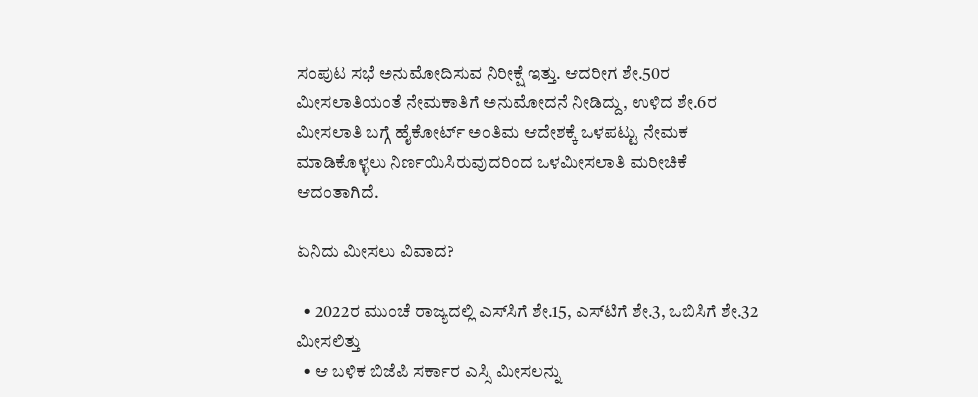ಸಂಪುಟ ಸಭೆ ಅನುಮೋದಿಸುವ ನಿರೀಕ್ಷೆ ಇತ್ತು. ಆದರೀಗ ಶೇ.50ರ ಮೀಸಲಾತಿಯಂತೆ ನೇಮಕಾತಿಗೆ ಅನುಮೋದನೆ ನೀಡಿದ್ದು, ಉಳಿದ ಶೇ.6ರ ಮೀಸಲಾತಿ ಬಗ್ಗೆ ಹೈಕೋರ್ಟ್ ಅಂತಿಮ ಆದೇಶಕ್ಕೆ ಒಳಪಟ್ಟು ನೇಮಕ ಮಾಡಿಕೊಳ್ಳಲು ನಿರ್ಣಯಿಸಿರುವುದರಿಂದ ಒಳಮೀಸಲಾತಿ ಮರೀಚಿಕೆ ಆದಂತಾಗಿದೆ.

ಏನಿದು ಮೀಸಲು ವಿವಾದ?

  • 2022ರ ಮುಂಚೆ ರಾಜ್ಯದಲ್ಲಿ ಎಸ್‌ಸಿಗೆ ಶೇ.15, ಎಸ್‌ಟಿಗೆ ಶೇ.3, ಒಬಿಸಿಗೆ ಶೇ.32 ಮೀಸಲಿತ್ತು
  • ಆ ಬಳಿಕ ಬಿಜೆಪಿ ಸರ್ಕಾರ ಎಸ್ಸಿ ಮೀಸಲನ್ನು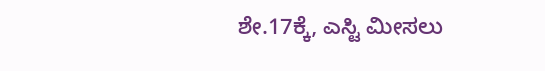ಶೇ.17ಕ್ಕೆ, ಎಸ್ಟಿ ಮೀಸಲು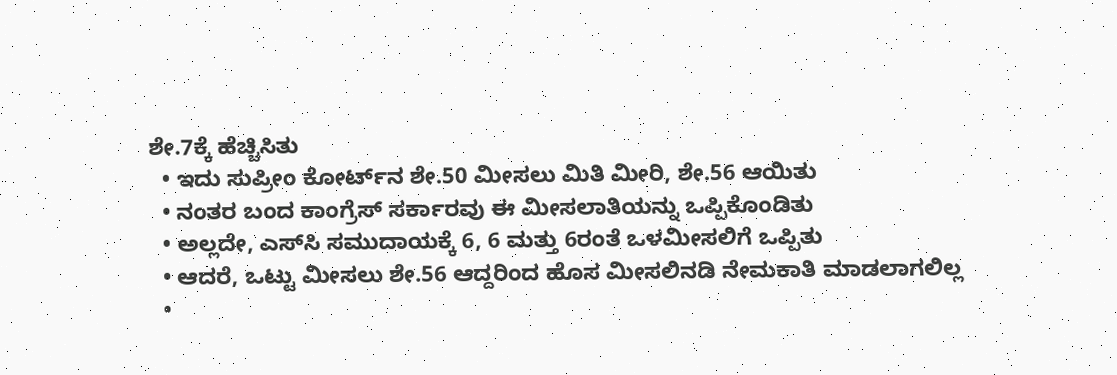ಶೇ.7ಕ್ಕೆ ಹೆಚ್ಚಿಸಿತು
  • ಇದು ಸುಪ್ರೀಂ ಕೋರ್ಟ್‌ನ ಶೇ.50 ಮೀಸಲು ಮಿತಿ ಮೀರಿ, ಶೇ.56 ಆಯಿತು
  • ನಂತರ ಬಂದ ಕಾಂಗ್ರೆಸ್ ಸರ್ಕಾರವು ಈ ಮೀಸಲಾತಿಯನ್ನು ಒಪ್ಪಿಕೊಂಡಿತು
  • ಅಲ್ಲದೇ, ಎಸ್‌ಸಿ ಸಮುದಾಯಕ್ಕೆ 6, 6 ಮತ್ತು 6ರಂತೆ ಒಳಮೀಸಲಿಗೆ ಒಪ್ಪಿತು
  • ಆದರೆ, ಒಟ್ಟು ಮೀಸಲು ಶೇ.56 ಆದ್ದರಿಂದ ಹೊಸ ಮೀಸಲಿನಡಿ ನೇಮಕಾತಿ ಮಾಡಲಾಗಲಿಲ್ಲ
  •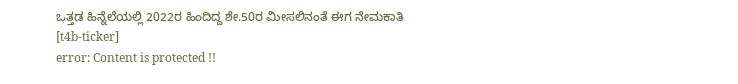ಒತ್ತಡ ಹಿನ್ನೆಲೆಯಲ್ಲಿ 2022ರ ಹಿಂದಿದ್ದ ಶೇ.50ರ ಮೀಸಲಿನಂತೆ ಈಗ ನೇಮಕಾತಿ
[t4b-ticker]
error: Content is protected !!